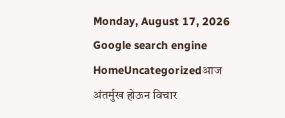Monday, August 17, 2026
Google search engine
HomeUncategorizedआज अंतर्मुख होऊन विचार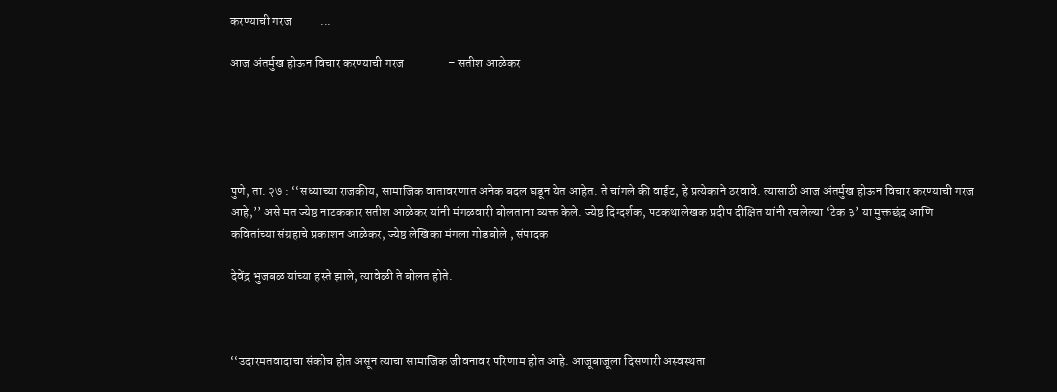करण्याची गरज           ...

आज अंतर्मुख होऊन विचार करण्याची गरज                 – सतीश आळेकर





पुणे, ता. २७ : ‘‘सध्याच्या राजकीय, सामाजिक वातावरणात अनेक बदल घडून येत आहेत. ते चांगले की वाईट, हे प्रत्येकाने ठरवावे. त्यासाठी आज अंतर्मुख होऊन विचार करण्याची गरज आहे,’’ असे मत ज्येष्ठ नाटककार सतीश आळेकर यांनी मंगळवारी बोलताना व्यक्त केले. ज्येष्ठ दिग्दर्शक, पटकथालेखक प्रदीप दीक्षित यांनी रचलेल्या ‘टेक ३’ या मुक्तछंद आणि कवितांच्या संग्रहाचे प्रकाशन आळेकर, ज्येष्ठ लेखिका मंगला गोडबोले , संपादक

देवेंद्र भुजबळ यांच्या हस्ते झाले, त्यावेळी ते बोलत होते.



‘‘उदारमतवादाचा संकोच होत असून त्याचा सामाजिक जीवनावर परिणाम होत आहे. आजूबाजूला दिसणारी अस्वस्थता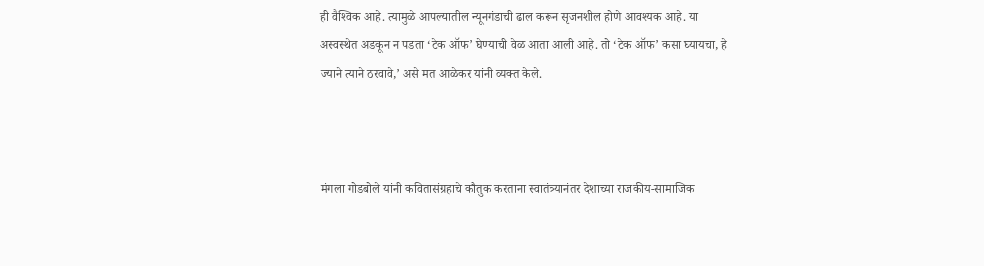ही वैश्‍विक आहे. त्यामुळे आपल्यातील न्यूनगंडाची ढाल करून सृजनशील होणे आवश्‍यक आहे. या अस्वस्थेत अडकून न पडता ‘टेक ऑफ’ घेण्याची वेळ आता आली आहे. तो ‘टेक ऑफ’ कसा घ्यायचा, हे ज्याने त्याने ठरवावे,’ असे मत आळेकर यांनी व्यक्त केले.



मंगला गोडबोले यांनी कवितासंग्रहाचे कौतुक करताना स्वातंत्र्यानंतर देशाच्या राजकीय-सामाजिक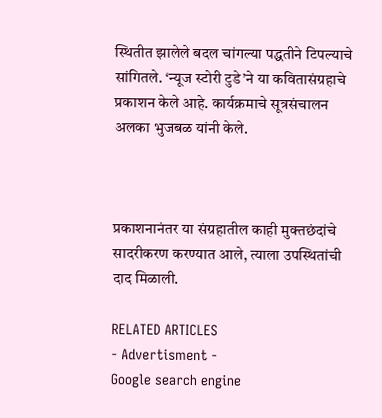स्थितीत झालेले बदल चांगल्या पद्धतीने टिपल्याचे सांगितले. ‘न्यूज स्टोरी टुडे’ने या कवितासंग्रहाचे प्रकाशन केले आहे. कार्यक्रमाचे सूत्रसंचालन अलका भुजबळ यांनी केले.



प्रकाशनानंतर या संग्रहातील काही मुक्तछंदांचे सादरीकरण करण्यात आले, त्याला उपस्थितांची दाद मिळाली.

RELATED ARTICLES
- Advertisment -
Google search engine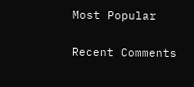Most Popular

Recent Comments